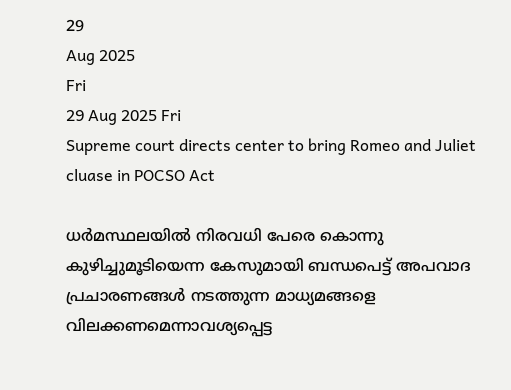29
Aug 2025
Fri
29 Aug 2025 Fri
Supreme court directs center to bring Romeo and Juliet cluase in POCSO Act

ധര്‍മസ്ഥലയില്‍ നിരവധി പേരെ കൊന്നു കുഴിച്ചുമൂടിയെന്ന കേസുമായി ബന്ധപെട്ട് അപവാദ പ്രചാരണങ്ങള്‍ നടത്തുന്ന മാധ്യമങ്ങളെ വിലക്കണമെന്നാവശ്യപ്പെട്ട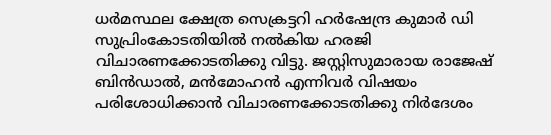ധര്‍മസ്ഥല ക്ഷേത്ര സെക്രട്ടറി ഹര്‍ഷേന്ദ്ര കുമാര്‍ ഡി സുപ്രിംകോടതിയില്‍ നല്‍കിയ ഹരജി വിചാരണക്കോടതിക്കു വിട്ടു. ജസ്റ്റിസുമാരായ രാജേഷ് ബിന്‍ഡാല്‍, മന്‍മോഹന്‍ എന്നിവര്‍ വിഷയം പരിശോധിക്കാന്‍ വിചാരണക്കോടതിക്കു നിര്‍ദേശം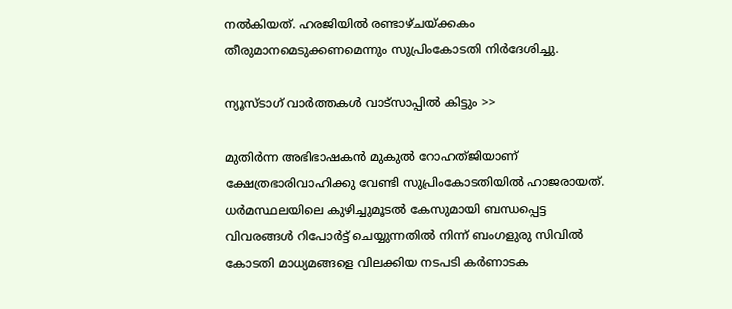നല്‍കിയത്. ഹരജിയില്‍ രണ്ടാഴ്ചയ്ക്കകം തീരുമാനമെടുക്കണമെന്നും സുപ്രിംകോടതി നിര്‍ദേശിച്ചു.

ന്യൂസ്ടാഗ് വാര്‍ത്തകള്‍ വാട്‌സാപ്പില്‍ കിട്ടും >>

മുതിര്‍ന്ന അഭിഭാഷകന്‍ മുകുല്‍ റോഹത്ജിയാണ് ക്ഷേത്രഭാരിവാഹിക്കു വേണ്ടി സുപ്രിംകോടതിയില്‍ ഹാജരായത്. ധര്‍മസ്ഥലയിലെ കുഴിച്ചുമൂടല്‍ കേസുമായി ബന്ധപ്പെട്ട വിവരങ്ങള്‍ റിപോര്‍ട്ട് ചെയ്യുന്നതില്‍ നിന്ന് ബംഗളുരു സിവില്‍ കോടതി മാധ്യമങ്ങളെ വിലക്കിയ നടപടി കര്‍ണാടക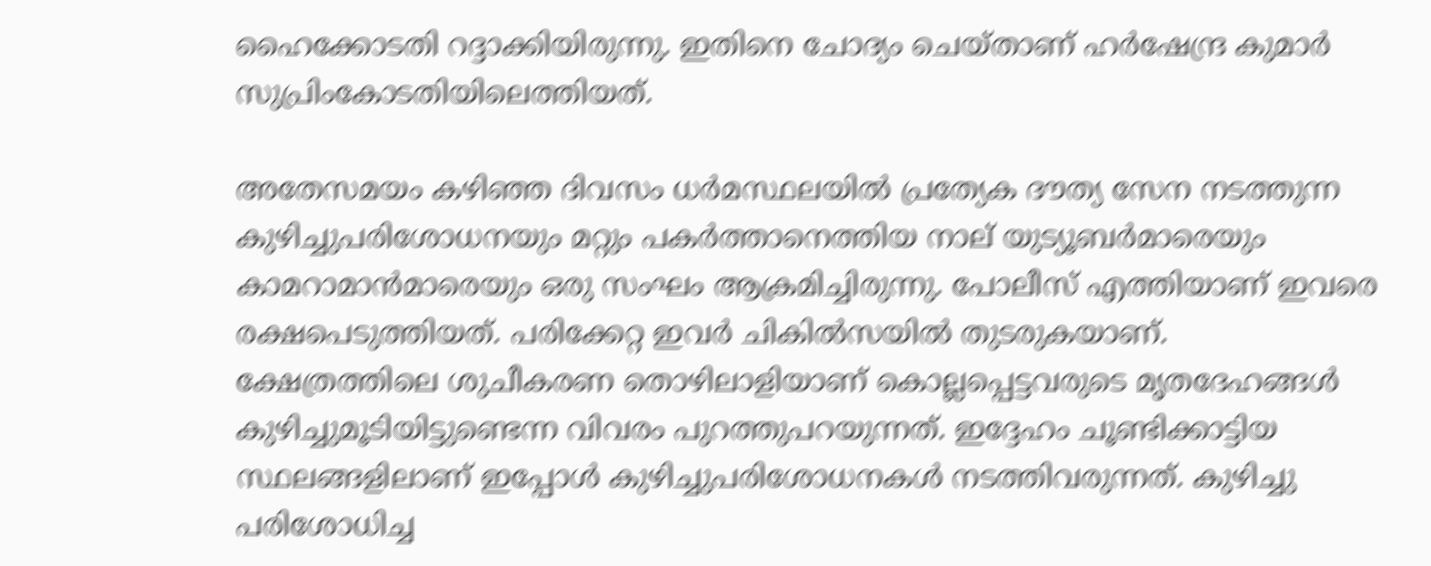ഹൈക്കോടതി റദ്ദാക്കിയിരുന്നു. ഇതിനെ ചോദ്യം ചെയ്താണ് ഹര്‍ഷേന്ദ്ര കുമാര്‍ സുപ്രിംകോടതിയിലെത്തിയത്.

അതേസമയം കഴിഞ്ഞ ദിവസം ധര്‍മസ്ഥലയില്‍ പ്രത്യേക ദൗത്യ സേന നടത്തുന്ന കുഴിച്ചുപരിശോധനയും മറ്റും പകര്‍ത്താനെത്തിയ നാല് യുട്യൂബര്‍മാരെയും കാമറാമാന്‍മാരെയും ഒരു സംഘം ആക്രമിച്ചിരുന്നു. പോലീസ് എത്തിയാണ് ഇവരെ രക്ഷപെടുത്തിയത്. പരിക്കേറ്റ ഇവര്‍ ചികില്‍സയില്‍ തുടരുകയാണ്.
ക്ഷേത്രത്തിലെ ശുചീകരണ തൊഴിലാളിയാണ് കൊല്ലപ്പെട്ടവരുടെ മൃതദേഹങ്ങള്‍ കുഴിച്ചുമൂടിയിട്ടുണ്ടെന്ന വിവരം പുറത്തുപറയുന്നത്. ഇദ്ദേഹം ചൂണ്ടിക്കാട്ടിയ സ്ഥലങ്ങളിലാണ് ഇപ്പോള്‍ കുഴിച്ചുപരിശോധനകള്‍ നടത്തിവരുന്നത്. കുഴിച്ചു പരിശോധിച്ച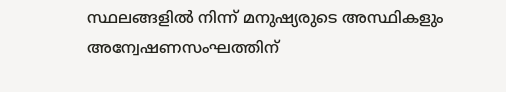സ്ഥലങ്ങളില്‍ നിന്ന് മനുഷ്യരുടെ അസ്ഥികളും അന്വേഷണസംഘത്തിന്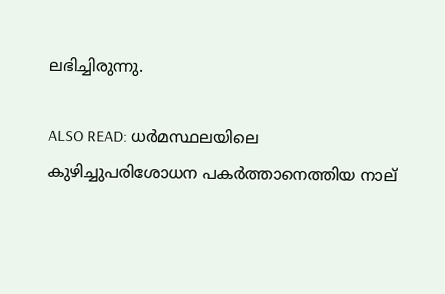ലഭിച്ചിരുന്നു.

ALSO READ: ധര്‍മസ്ഥലയിലെ കുഴിച്ചുപരിശോധന പകര്‍ത്താനെത്തിയ നാല്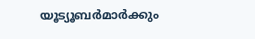യൂട്യൂബര്‍മാര്‍ക്കും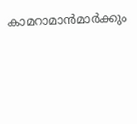കാമറാമാന്‍മാര്‍ക്കും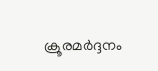ക്രൂരമര്‍ദ്ദനം